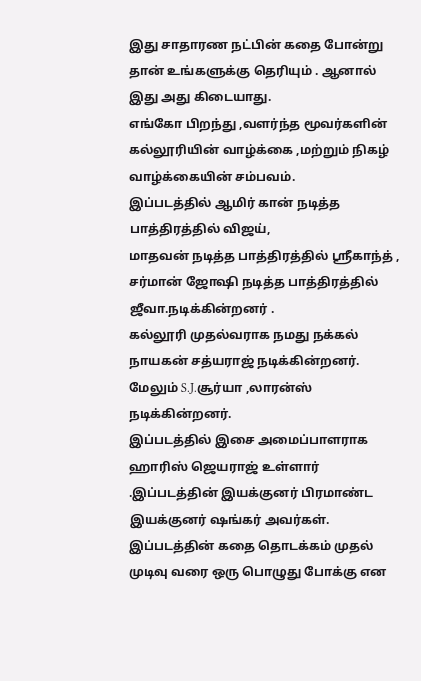இது சாதாரண நட்பின் கதை போன்று தான் உங்களுக்கு தெரியும் . ஆனால் இது அது கிடையாது.
எங்கோ பிறந்து ,வளர்ந்த மூவர்களின் கல்லூரியின் வாழ்க்கை ,மற்றும் நிகழ் வாழ்க்கையின் சம்பவம்.
இப்படத்தில் ஆமிர் கான் நடித்த பாத்திரத்தில் விஜய்,
மாதவன் நடித்த பாத்திரத்தில் ஸ்ரீகாந்த் ,
சர்மான் ஜோஷி நடித்த பாத்திரத்தில் ஜீவா.நடிக்கின்றனர் .
கல்லூரி முதல்வராக நமது நக்கல் நாயகன் சத்யராஜ் நடிக்கின்றனர்.
மேலும் S.J.சூர்யா ,லாரன்ஸ் நடிக்கின்றனர்.
இப்படத்தில் இசை அமைப்பாளராக ஹாரிஸ் ஜெயராஜ் உள்ளார் .இப்படத்தின் இயக்குனர் பிரமாண்ட இயக்குனர் ஷங்கர் அவர்கள்.
இப்படத்தின் கதை தொடக்கம் முதல் முடிவு வரை ஒரு பொழுது போக்கு என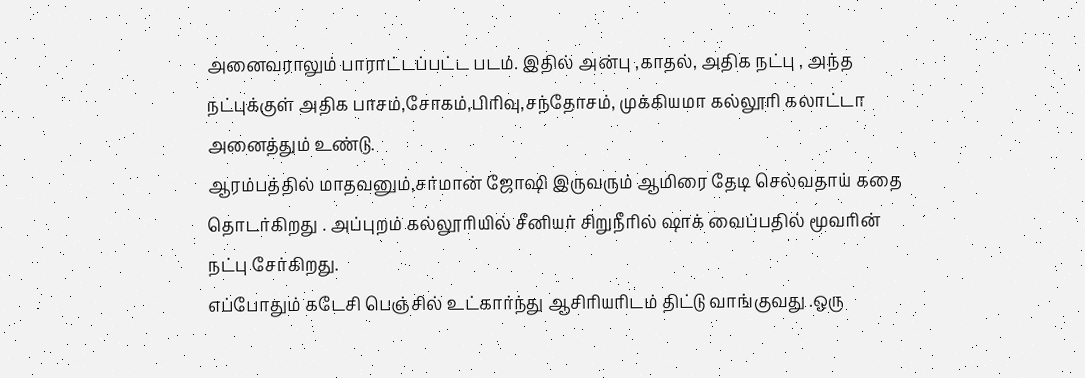அனைவராலும் பாராட்டப்பட்ட படம். இதில் அன்பு ,காதல், அதிக நட்பு , அந்த நட்புக்குள் அதிக பாசம்,சோகம்,பிரிவு,சந்தோசம், முக்கியமா கல்லூரி கலாட்டா அனைத்தும் உண்டு.
ஆரம்பத்தில் மாதவனும்,சர்மான் ஜோஷி இருவரும் ஆமிரை தேடி செல்வதாய் கதை தொடர்கிறது . அப்புறம் கல்லூரியில் சீனியர் சிறுநீரில் ஷாக் வைப்பதில் மூவரின் நட்பு சேர்கிறது.
எப்போதும் கடேசி பெஞ்சில் உட்கார்ந்து ஆசிரியரிடம் திட்டு வாங்குவது .ஒரு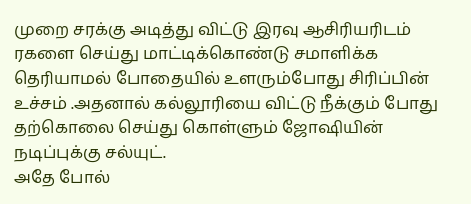முறை சரக்கு அடித்து விட்டு இரவு ஆசிரியரிடம் ரகளை செய்து மாட்டிக்கொண்டு சமாளிக்க தெரியாமல் போதையில் உளரும்போது சிரிப்பின் உச்சம் .அதனால் கல்லூரியை விட்டு நீக்கும் போது தற்கொலை செய்து கொள்ளும் ஜோஷியின் நடிப்புக்கு சல்யுட்.
அதே போல்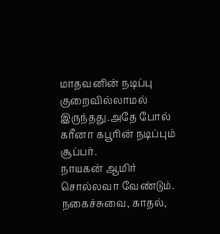மாதவனின் நடிப்பு குறைவில்லாமல் இருந்தது.அதே போல்
கரீனா கபூரின் நடிப்பும் சூப்பர்.
நாயகன் ஆமிர் சொல்லவா வேண்டும். நகைச்சுவை, காதல்,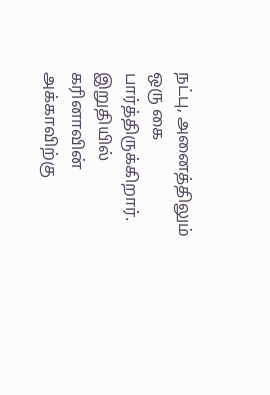நட்பு, அனைத்திலும் ஒரு கை பார்த்திருக்கிறார்.
இறுதியில் கரினாவின் அக்காவிற்கு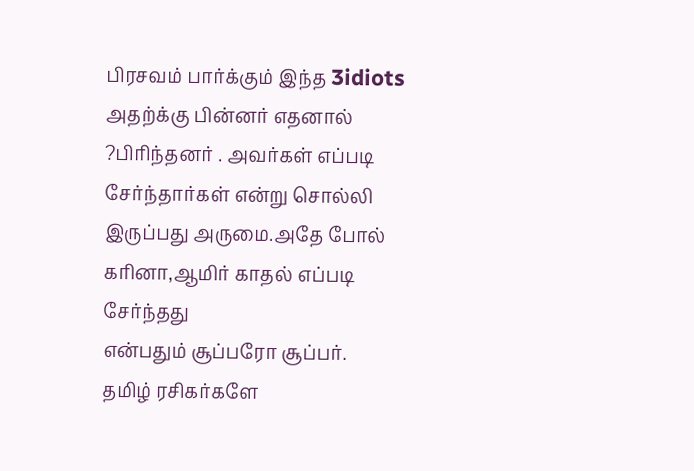பிரசவம் பார்க்கும் இந்த 3idiots
அதற்க்கு பின்னர் எதனால் ?பிரிந்தனர் . அவர்கள் எப்படி சேர்ந்தார்கள் என்று சொல்லி இருப்பது அருமை.அதே போல் கரினா,ஆமிர் காதல் எப்படி சேர்ந்தது
என்பதும் சூப்பரோ சூப்பர்.
தமிழ் ரசிகர்களே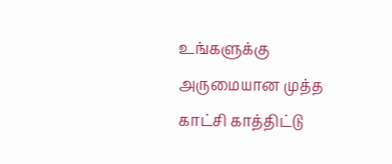உங்களுக்கு அருமையான முத்த காட்சி காத்திட்டு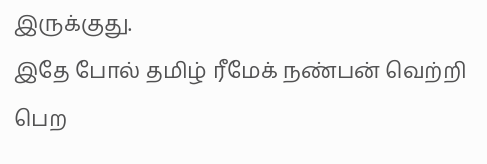இருக்குது.
இதே போல் தமிழ் ரீமேக் நண்பன் வெற்றி பெற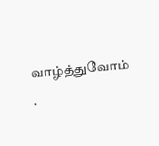வாழ்த்துவோம் .